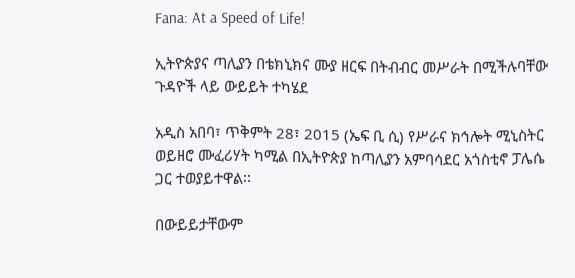Fana: At a Speed of Life!

ኢትዮጵያና ጣሊያን በቴክኒክና ሙያ ዘርፍ በትብብር መሥራት በሚችሉባቸው ጉዳዮች ላይ ውይይት ተካሄደ

አዲስ አበባ፣ ጥቅምት 28፣ 2015 (ኤፍ ቢ ሲ) የሥራና ክኅሎት ሚኒስትር ወይዘሮ ሙፈሪሃት ካሚል በኢትዮጵያ ከጣሊያን አምባሳደር አጎስቲኖ ፓሌሴ ጋር ተወያይተዋል፡፡

በውይይታቸውም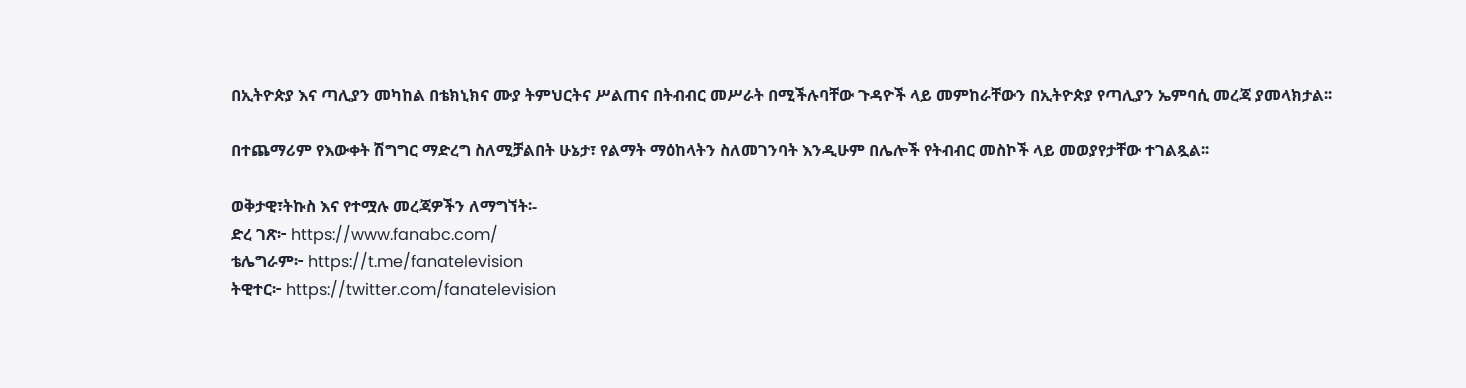በኢትዮጵያ እና ጣሊያን መካከል በቴክኒክና ሙያ ትምህርትና ሥልጠና በትብብር መሥራት በሚችሉባቸው ጉዳዮች ላይ መምከራቸውን በኢትዮጵያ የጣሊያን ኤምባሲ መረጃ ያመላክታል፡፡

በተጨማሪም የእውቀት ሽግግር ማድረግ ስለሚቻልበት ሁኔታ፣ የልማት ማዕከላትን ስለመገንባት እንዲሁም በሌሎች የትብብር መስኮች ላይ መወያየታቸው ተገልጿል፡፡

ወቅታዊ፣ትኩስ እና የተሟሉ መረጃዎችን ለማግኘት፡-
ድረ ገጽ፦ https://www.fanabc.com/
ቴሌግራም፦ https://t.me/fanatelevision
ትዊተር፦ https://twitter.com/fanatelevision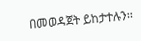በመወዳጀት ይከታተሉን፡፡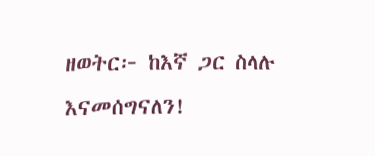ዘወትር፦ ከእኛ ጋር ስላሉ እናመሰግናለን!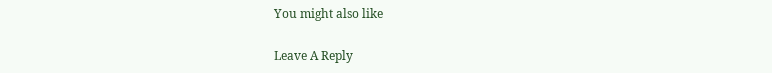You might also like

Leave A Reply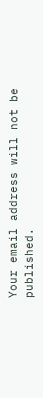Your email address will not be published.